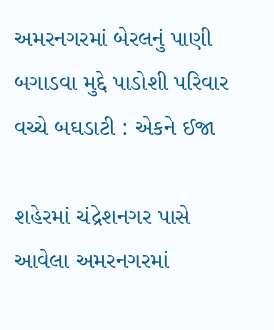અમરનગરમાં બેરલનું પાણી બગાડવા મુદ્દે પાડોશી પરિવાર વચ્ચે બઘડાટી : એકને ઈજા

શહેરમાં ચંદ્રેશનગર પાસે આવેલા અમરનગરમાં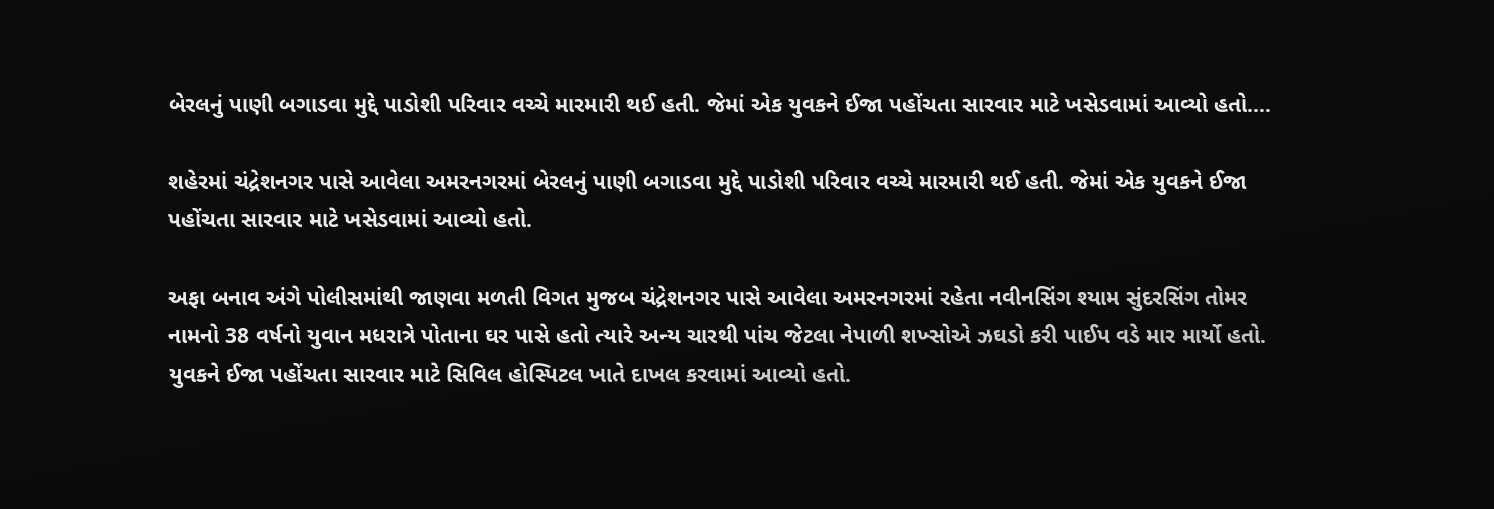બેરલનું પાણી બગાડવા મુદ્દે પાડોશી પરિવાર વચ્ચે મારમારી થઈ હતી. જેમાં એક યુવકને ઈજા પહોંચતા સારવાર માટે ખસેડવામાં આવ્યો હતો.…

શહેરમાં ચંદ્રેશનગર પાસે આવેલા અમરનગરમાં બેરલનું પાણી બગાડવા મુદ્દે પાડોશી પરિવાર વચ્ચે મારમારી થઈ હતી. જેમાં એક યુવકને ઈજા પહોંચતા સારવાર માટે ખસેડવામાં આવ્યો હતો.

અફા બનાવ અંગે પોલીસમાંથી જાણવા મળતી વિગત મુજબ ચંદ્રેશનગર પાસે આવેલા અમરનગરમાં રહેતા નવીનસિંગ શ્યામ સુંદરસિંગ તોમર નામનો 38 વર્ષનો યુવાન મધરાત્રે પોતાના ઘર પાસે હતો ત્યારે અન્ય ચારથી પાંચ જેટલા નેપાળી શખ્સોએ ઝઘડો કરી પાઈપ વડે માર માર્યો હતો. યુવકને ઈજા પહોંચતા સારવાર માટે સિવિલ હોસ્પિટલ ખાતે દાખલ કરવામાં આવ્યો હતો.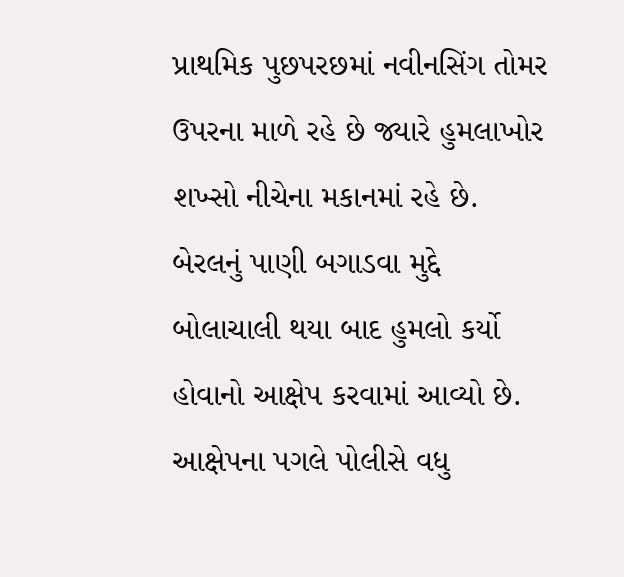પ્રાથમિક પુછપરછમાં નવીનસિંગ તોમર ઉપરના માળે રહે છે જ્યારે હુમલાખોર શખ્સો નીચેના મકાનમાં રહે છે. બેરલનું પાણી બગાડવા મુદ્દે બોલાચાલી થયા બાદ હુમલો કર્યો હોવાનો આક્ષેપ કરવામાં આવ્યો છે. આક્ષેપના પગલે પોલીસે વધુ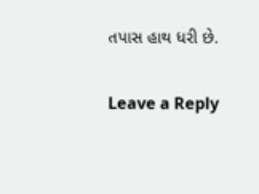તપાસ હાથ ધરી છે.

Leave a Reply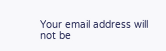Your email address will not be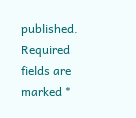published. Required fields are marked *